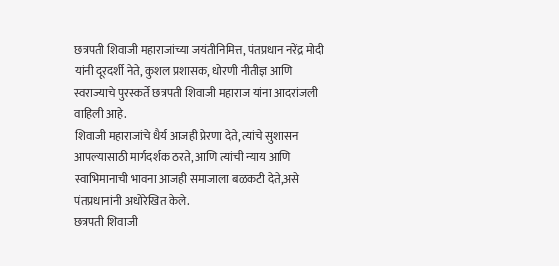छत्रपती शिवाजी महाराजांच्या जयंतीनिमित्त, पंतप्रधान नरेंद्र मोदी यांनी दूरदर्शी नेते, कुशल प्रशासक, धोरणी नीतीज्ञ आणि स्वराज्याचे पुरस्कर्ते छत्रपती शिवाजी महाराज यांना आदरांजली वाहिली आहे.
शिवाजी महाराजांचे धैर्य आजही प्रेरणा देते, त्यांचे सुशासन आपल्यासाठी मार्गदर्शक ठरते, आणि त्यांची न्याय आणि स्वाभिमानाची भावना आजही समाजाला बळकटी देते,असे पंतप्रधानांनी अधोरेखित केले.
छत्रपती शिवाजी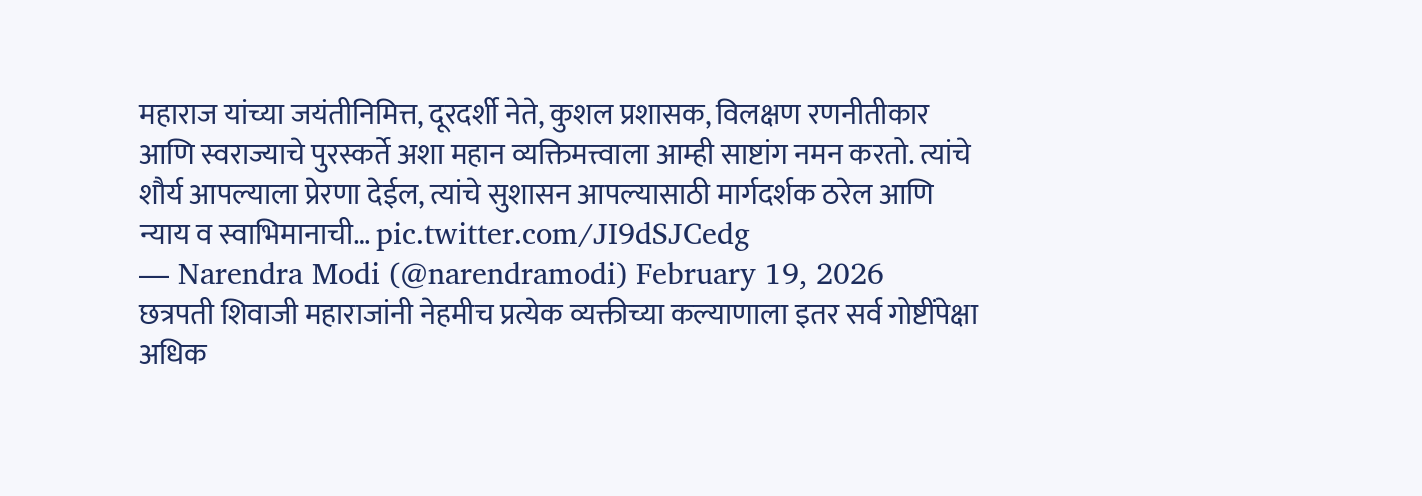महाराज यांच्या जयंतीनिमित्त, दूरदर्शी नेते, कुशल प्रशासक, विलक्षण रणनीतीकार आणि स्वराज्याचे पुरस्कर्ते अशा महान व्यक्तिमत्त्वाला आम्ही साष्टांग नमन करतो. त्यांचे शौर्य आपल्याला प्रेरणा देईल, त्यांचे सुशासन आपल्यासाठी मार्गदर्शक ठरेल आणि न्याय व स्वाभिमानाची… pic.twitter.com/JI9dSJCedg
— Narendra Modi (@narendramodi) February 19, 2026
छत्रपती शिवाजी महाराजांनी नेहमीच प्रत्येक व्यक्तीच्या कल्याणाला इतर सर्व गोष्टींपेक्षा अधिक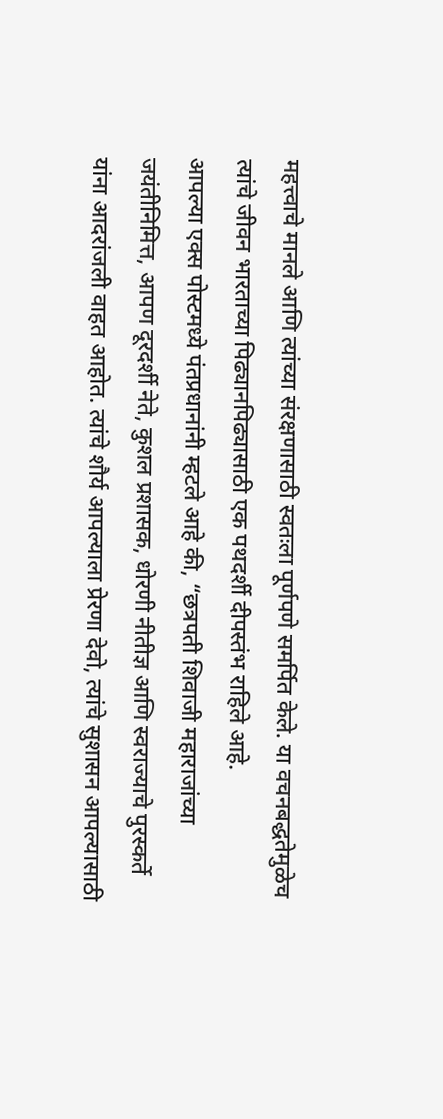महत्त्वाचे मानले आणि त्यांच्या संरक्षणासाठी स्वतःला पूर्णपणे समर्पित केले. या वचनबद्धतेमुळेच त्यांचे जीवन भारताच्या पिढ्यानपिढ्यासाठी एक पथदर्शी दीपस्तंभ राहिले आहे.
आपल्या एक्स पोस्टमध्ये पंतप्रधानांनी म्हटले आहे की, “छत्रपती शिवाजी महाराजांच्या जयंतीनिमित्त, आपण दूरदर्शी नेते, कुशल प्रशासक, धोरणी नीतीज्ञ आणि स्वराज्याचे पुरस्कर्ते यांना आदरांजली वाहत आहोत. त्यांचे शौर्य आपल्याला प्रेरणा देवो, त्यांचे सुशासन आपल्यासाठी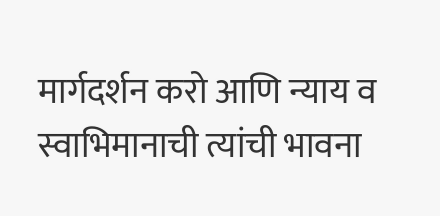मार्गदर्शन करो आणि न्याय व स्वाभिमानाची त्यांची भावना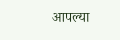आपल्या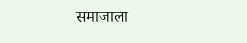समाजाला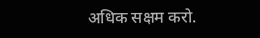अधिक सक्षम करो.